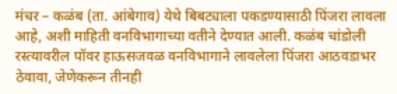मंचर – कळंब (ता. आंबेगाव) येथे बिबट्याला पकडण्यासाठी पिंजरा लावला आहे, अशी माहिती वनविभागाच्या वतीने देण्यात आली. कळंब चांडोली रस्त्यावरील पॉवर हाऊसजवळ वनविभागाने लावलेला पिंजरा आठवडाभर ठेवावा, जेणेकरून तीनही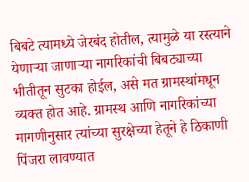बिबटे त्यामध्ये जेरबंद होतील, त्यामुळे या रस्त्याने येणाऱ्या जाणाऱ्या नागरिकांची बिबट्याच्या भीतीतून सुटका होईल, असे मत ग्रामस्थांमधून व्यक्त होत आहे. ग्रामस्थ आणि नागरिकांच्या मागणीनुसार त्यांच्या सुरक्षेच्या हेतूने हे ठिकाणी पिंजरा लावण्यात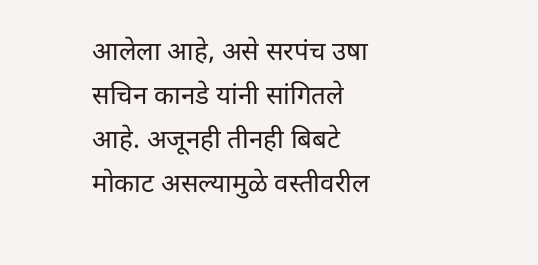आलेला आहे, असे सरपंच उषा सचिन कानडे यांनी सांगितले आहे. अजूनही तीनही बिबटे मोकाट असल्यामुळे वस्तीवरील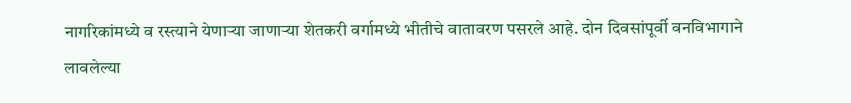नागरिकांमध्ये व रस्त्याने येणाऱ्या जाणाऱ्या शेतकरी वर्गामध्ये भीतीचे वातावरण पसरले आहे. दोन दिवसांपूर्वी वनविभागाने लावलेल्या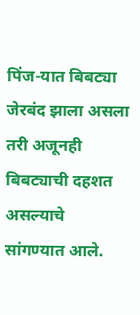पिंज-यात बिबट्या जेरबंद झाला असला तरी अजूनही बिबट्याची दहशत असल्याचे सांगण्यात आले.